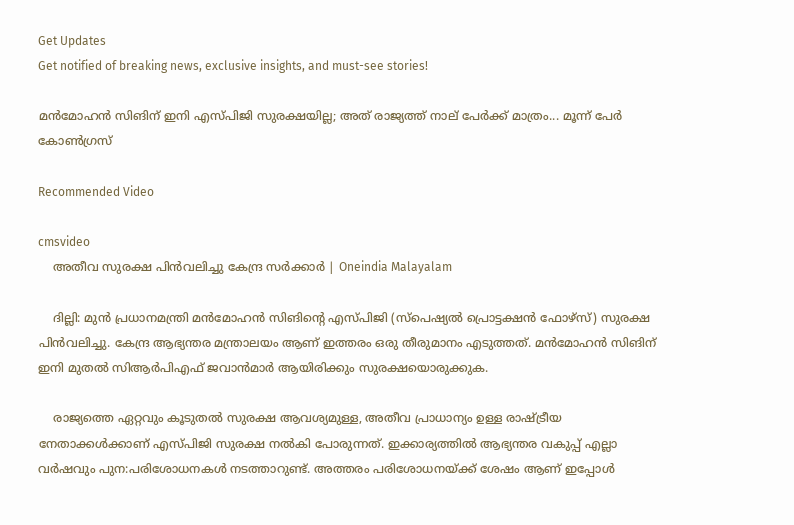Get Updates
Get notified of breaking news, exclusive insights, and must-see stories!

മൻമോഹൻ സിങിന് ഇനി എസ്പിജി സുരക്ഷയില്ല; അത് രാജ്യത്ത് നാല് പേർക്ക് മാത്രം... മൂന്ന് പേർ കോൺഗ്രസ്

Recommended Video

cmsvideo
    അതീവ സുരക്ഷ പിന്‍വലിച്ചു കേന്ദ്ര സർക്കാർ | Oneindia Malayalam

    ദില്ലി: മുന്‍ പ്രധാനമന്ത്രി മന്‍മോഹന്‍ സിങിന്റെ എസ്പിജി (സ്‌പെഷ്യല്‍ പ്രൊട്ടക്ഷന്‍ ഫോഴ്‌സ്) സുരക്ഷ പിന്‍വലിച്ചു. കേന്ദ്ര ആഭ്യന്തര മന്ത്രാലയം ആണ് ഇത്തരം ഒരു തീരുമാനം എടുത്തത്. മന്‍മോഹന്‍ സിങിന് ഇനി മുതല്‍ സിആര്‍പിഎഫ് ജവാന്‍മാര്‍ ആയിരിക്കും സുരക്ഷയൊരുക്കുക.

    രാജ്യത്തെ ഏറ്റവും കൂടുതല്‍ സുരക്ഷ ആവശ്യമുള്ള, അതീവ പ്രാധാന്യം ഉള്ള രാഷ്ട്രീയ നേതാക്കള്‍ക്കാണ് എസ്പിജി സുരക്ഷ നല്‍കി പോരുന്നത്. ഇക്കാര്യത്തില്‍ ആഭ്യന്തര വകുപ്പ് എല്ലാ വര്‍ഷവും പുന:പരിശോധനകള്‍ നടത്താറുണ്ട്. അത്തരം പരിശോധനയ്ക്ക് ശേഷം ആണ് ഇപ്പോള്‍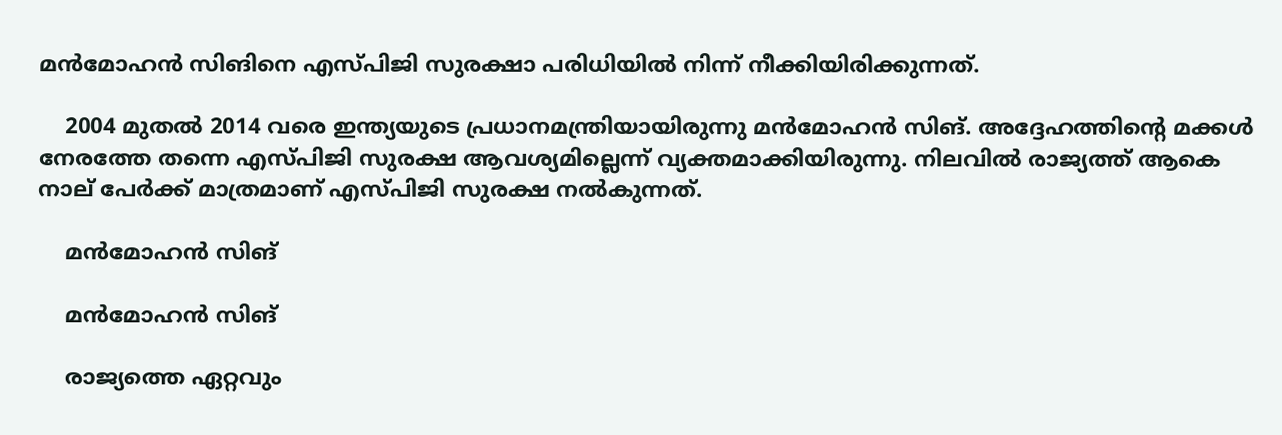മന്‍മോഹന്‍ സിങിനെ എസ്പിജി സുരക്ഷാ പരിധിയില്‍ നിന്ന് നീക്കിയിരിക്കുന്നത്.

    2004 മുതല്‍ 2014 വരെ ഇന്ത്യയുടെ പ്രധാനമന്ത്രിയായിരുന്നു മന്‍മോഹന്‍ സിങ്. അദ്ദേഹത്തിന്റെ മക്കള്‍ നേരത്തേ തന്നെ എസ്പിജി സുരക്ഷ ആവശ്യമില്ലെന്ന് വ്യക്തമാക്കിയിരുന്നു. നിലവില്‍ രാജ്യത്ത് ആകെ നാല് പേര്‍ക്ക് മാത്രമാണ് എസ്പിജി സുരക്ഷ നല്‍കുന്നത്.

    മന്‍മോഹന്‍ സിങ്

    മന്‍മോഹന്‍ സിങ്

    രാജ്യത്തെ ഏറ്റവും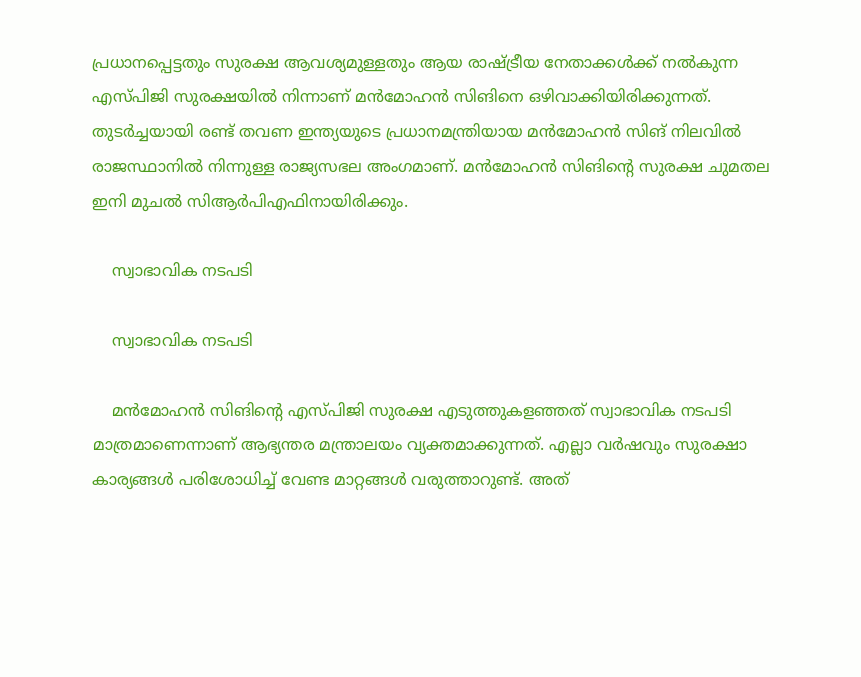പ്രധാനപ്പെട്ടതും സുരക്ഷ ആവശ്യമുള്ളതും ആയ രാഷ്ട്രീയ നേതാക്കള്‍ക്ക് നല്‍കുന്ന എസ്പിജി സുരക്ഷയില്‍ നിന്നാണ് മന്‍മോഹന്‍ സിങിനെ ഒഴിവാക്കിയിരിക്കുന്നത്. തുടര്‍ച്ചയായി രണ്ട് തവണ ഇന്ത്യയുടെ പ്രധാനമന്ത്രിയായ മന്‍മോഹന്‍ സിങ് നിലവില്‍ രാജസ്ഥാനില്‍ നിന്നുള്ള രാജ്യസഭല അംഗമാണ്. മന്‍മോഹന്‍ സിങിന്റെ സുരക്ഷ ചുമതല ഇനി മുചല്‍ സിആര്‍പിഎഫിനായിരിക്കും.

    സ്വാഭാവിക നടപടി

    സ്വാഭാവിക നടപടി

    മന്‍മോഹന്‍ സിങിന്റെ എസ്പിജി സുരക്ഷ എടുത്തുകളഞ്ഞത് സ്വാഭാവിക നടപടി മാത്രമാണെന്നാണ് ആഭ്യന്തര മന്ത്രാലയം വ്യക്തമാക്കുന്നത്. എല്ലാ വര്‍ഷവും സുരക്ഷാ കാര്യങ്ങള്‍ പരിശോധിച്ച് വേണ്ട മാറ്റങ്ങള്‍ വരുത്താറുണ്ട്. അത്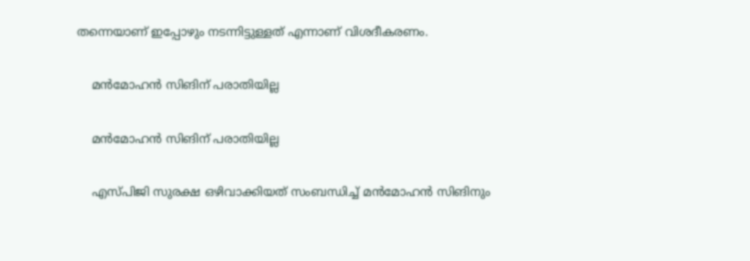തന്നെയാണ് ഇപ്പോഴും നടന്നിട്ടുള്ളത് എന്നാണ് വിശദീകരണം.

    മന്‍മോഹന്‍ സിങിന് പരാതിയില്ല

    മന്‍മോഹന്‍ സിങിന് പരാതിയില്ല

    എസ്പിജി സുരക്ഷ ഒഴിവാക്കിയത് സംബന്ധിച്ച് മന്‍മോഹന്‍ സിങിനും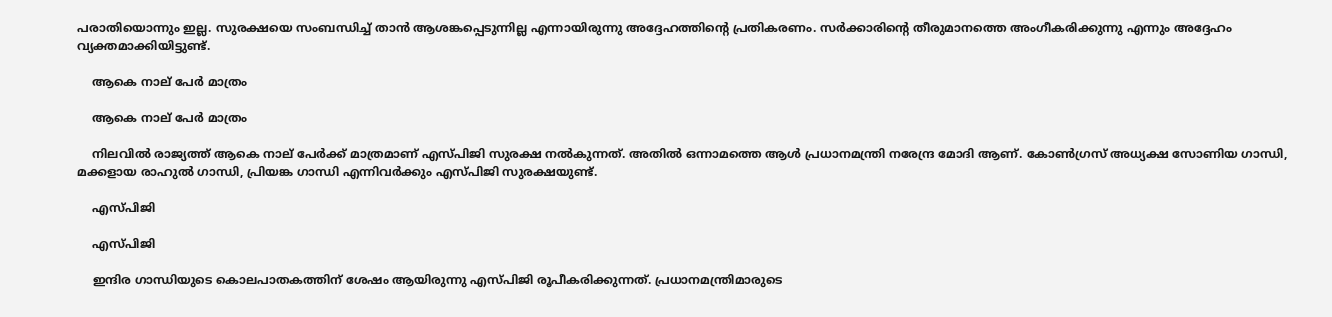പരാതിയൊന്നും ഇല്ല. സുരക്ഷയെ സംബന്ധിച്ച് താന്‍ ആശങ്കപ്പെടുന്നില്ല എന്നായിരുന്നു അദ്ദേഹത്തിന്റെ പ്രതികരണം. സര്‍ക്കാരിന്റെ തീരുമാനത്തെ അംഗീകരിക്കുന്നു എന്നും അദ്ദേഹം വ്യക്തമാക്കിയിട്ടുണ്ട്.

    ആകെ നാല് പേര്‍ മാത്രം

    ആകെ നാല് പേര്‍ മാത്രം

    നിലവില്‍ രാജ്യത്ത് ആകെ നാല് പേര്‍ക്ക് മാത്രമാണ് എസ്പിജി സുരക്ഷ നല്‍കുന്നത്. അതില്‍ ഒന്നാമത്തെ ആള്‍ പ്രധാനമന്ത്രി നരേന്ദ്ര മോദി ആണ്. കോണ്‍ഗ്രസ് അധ്യക്ഷ സോണിയ ഗാന്ധി, മക്കളായ രാഹുല്‍ ഗാന്ധി, പ്രിയങ്ക ഗാന്ധി എന്നിവര്‍ക്കും എസ്പിജി സുരക്ഷയുണ്ട്.

    എസ്പിജി

    എസ്പിജി

    ഇന്ദിര ഗാന്ധിയുടെ കൊലപാതകത്തിന് ശേഷം ആയിരുന്നു എസ്പിജി രൂപീകരിക്കുന്നത്. പ്രധാനമന്ത്രിമാരുടെ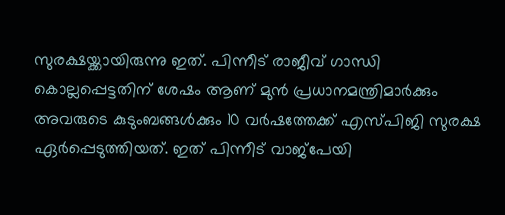സുരക്ഷയ്ക്കായിരുന്നു ഇത്. പിന്നീട് രാജീവ് ഗാന്ധി കൊല്ലപ്പെട്ടതിന് ശേഷം ആണ് മുന്‍ പ്രധാനമന്ത്രിമാര്‍ക്കും അവരുടെ കുടുംബങ്ങള്‍ക്കും 10 വര്‍ഷത്തേക്ക് എസ്പിജി സുരക്ഷ ഏര്‍പ്പെടുത്തിയത്. ഇത് പിന്നീട് വാജ്‌പേയി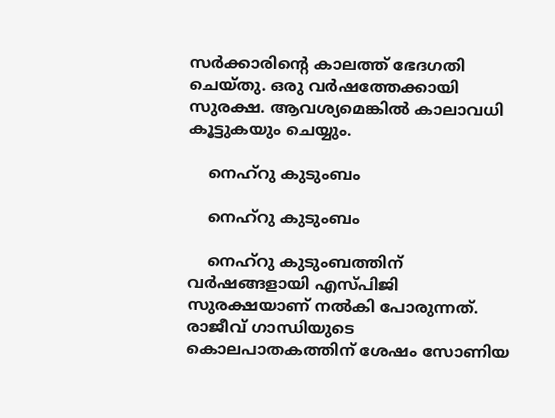സര്‍ക്കാരിന്റെ കാലത്ത് ഭേദഗതി ചെയ്തു. ഒരു വര്‍ഷത്തേക്കായി സുരക്ഷ. ആവശ്യമെങ്കില്‍ കാലാവധി കൂട്ടുകയും ചെയ്യും.

    നെഹ്‌റു കുടുംബം

    നെഹ്‌റു കുടുംബം

    നെഹ്‌റു കുടുംബത്തിന് വര്‍ഷങ്ങളായി എസ്പിജി സുരക്ഷയാണ് നല്‍കി പോരുന്നത്. രാജീവ് ഗാന്ധിയുടെ കൊലപാതകത്തിന് ശേഷം സോണിയ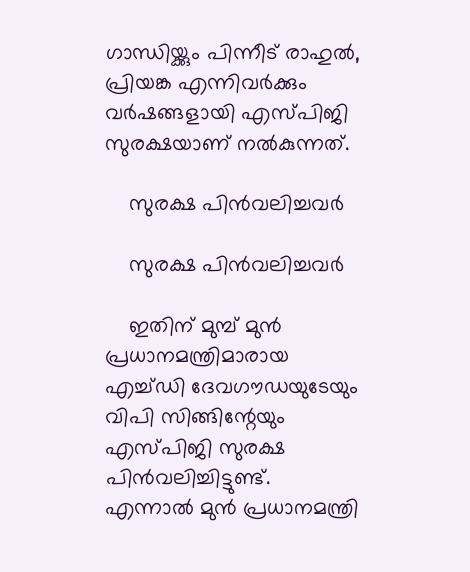ഗാന്ധിയ്ക്കും പിന്നീട് രാഹുല്‍, പ്രിയങ്ക എന്നിവര്‍ക്കും വര്‍ഷങ്ങളായി എസ്പിജി സുരക്ഷയാണ് നല്‍കുന്നത്.

    സുരക്ഷ പിന്‍വലിച്ചവര്‍

    സുരക്ഷ പിന്‍വലിച്ചവര്‍

    ഇതിന് മുമ്പ് മുന്‍ പ്രധാനമന്ത്രിമാരായ എച്ച്ഡി ദേവഗൗഡയുടേയും വിപി സിങ്ങിന്റേയും എസ്പിജി സുരക്ഷ പിന്‍വലിച്ചിട്ടുണ്ട്. എന്നാല്‍ മുന്‍ പ്രധാനമന്ത്രി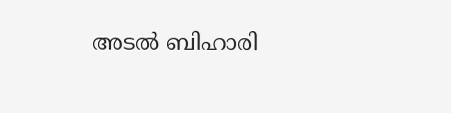അടല്‍ ബിഹാരി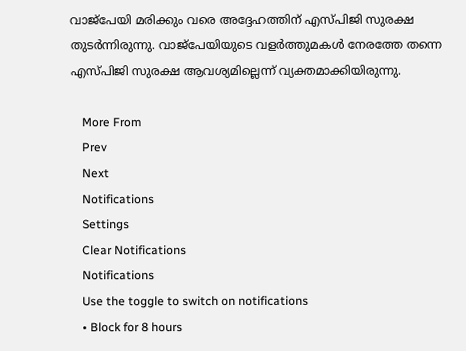വാജ്‌പേയി മരിക്കും വരെ അദ്ദേഹത്തിന് എസ്പിജി സുരക്ഷ തുടര്‍ന്നിരുന്നു. വാജ്‌പേയിയുടെ വളര്‍ത്തുമകള്‍ നേരത്തേ തന്നെ എസ്പിജി സുരക്ഷ ആവശ്യമില്ലെന്ന് വ്യക്തമാക്കിയിരുന്നു.

    More From
    Prev
    Next
    Notifications
    Settings
    Clear Notifications
    Notifications
    Use the toggle to switch on notifications
    • Block for 8 hours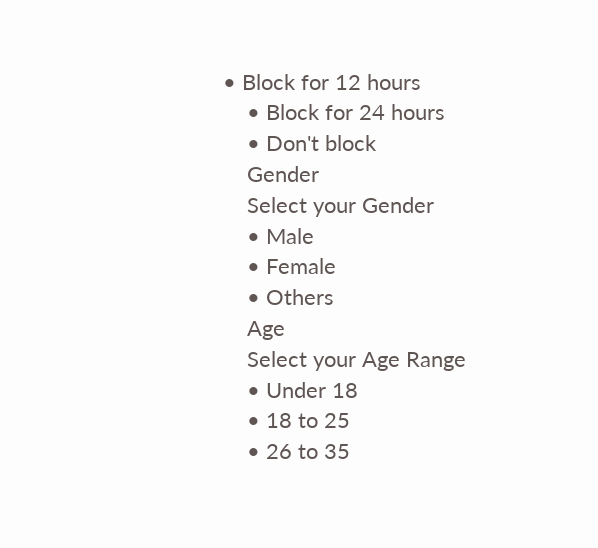• Block for 12 hours
    • Block for 24 hours
    • Don't block
    Gender
    Select your Gender
    • Male
    • Female
    • Others
    Age
    Select your Age Range
    • Under 18
    • 18 to 25
    • 26 to 35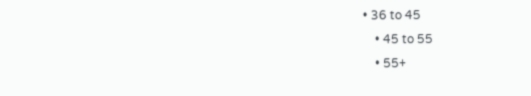• 36 to 45
    • 45 to 55
    • 55+